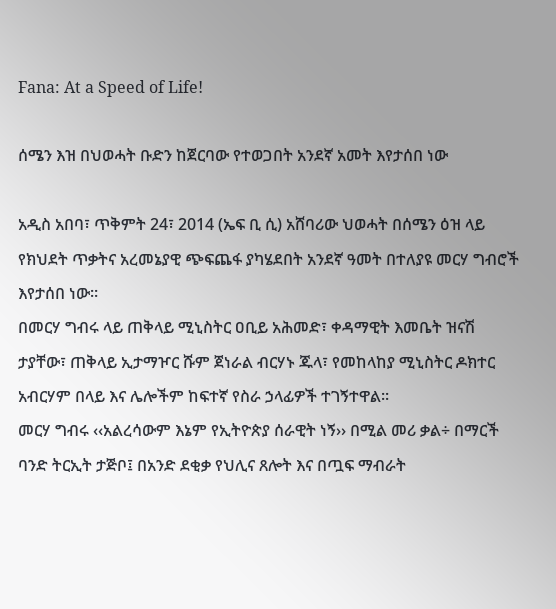Fana: At a Speed of Life!

ሰሜን እዝ በህወሓት ቡድን ከጀርባው የተወጋበት አንደኛ አመት እየታሰበ ነው

አዲስ አበባ፣ ጥቅምት 24፣ 2014 (ኤፍ ቢ ሲ) አሸባሪው ህወሓት በሰሜን ዕዝ ላይ የክህደት ጥቃትና አረመኔያዊ ጭፍጨፋ ያካሄደበት አንደኛ ዓመት በተለያዩ መርሃ ግብሮች እየታሰበ ነው።
በመርሃ ግብሩ ላይ ጠቅላይ ሚኒስትር ዐቢይ አሕመድ፣ ቀዳማዊት እመቤት ዝናሽ ታያቸው፣ ጠቅላይ ኢታማዦር ሹም ጀነራል ብርሃኑ ጁላ፣ የመከላከያ ሚኒስትር ዶክተር አብርሃም በላይ እና ሌሎችም ከፍተኛ የስራ ኃላፊዎች ተገኝተዋል፡፡
መርሃ ግብሩ ‹‹አልረሳውም እኔም የኢትዮጵያ ሰራዊት ነኝ›› በሚል መሪ ቃል÷ በማርች ባንድ ትርኢት ታጅቦ፤ በአንድ ደቂቃ የህሊና ጸሎት እና በጧፍ ማብራት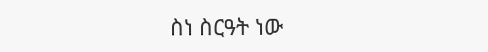ስነ ስርዓት ነው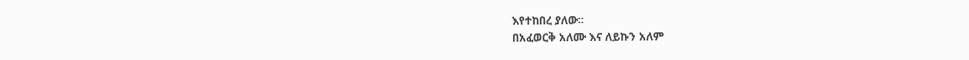እየተከበረ ያለው፡፡
በአፈወርቅ አለሙ እና ለይኩን አለም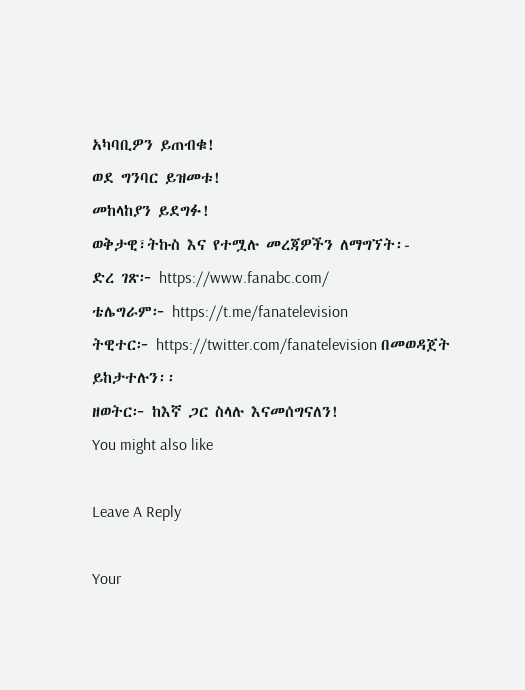አካባቢዎን ይጠብቁ!
ወደ ግንባር ይዝመቱ!
መከላከያን ይደግፉ!
ወቅታዊ፣ትኩስ እና የተሟሉ መረጃዎችን ለማግኘት፡-
ድረ ገጽ፦ https://www.fanabc.com/
ቴሌግራም፦ https://t.me/fanatelevision
ትዊተር፦ https://twitter.com/fanatelevision በመወዳጀት ይከታተሉን፡፡
ዘወትር፦ ከእኛ ጋር ስላሉ እናመሰግናለን!
You might also like

Leave A Reply

Your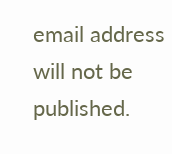email address will not be published.